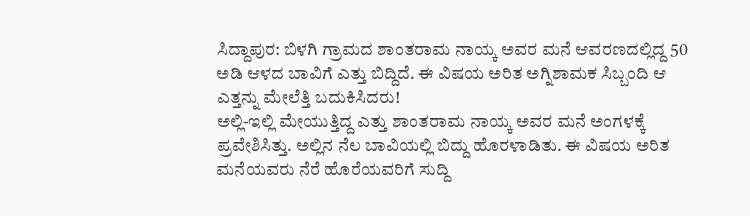ಸಿದ್ದಾಪುರ: ಬಿಳಗಿ ಗ್ರಾಮದ ಶಾಂತರಾಮ ನಾಯ್ಕ ಅವರ ಮನೆ ಆವರಣದಲ್ಲಿದ್ದ 50 ಅಡಿ ಆಳದ ಬಾವಿಗೆ ಎತ್ತು ಬಿದ್ದಿದೆ. ಈ ವಿಷಯ ಅರಿತ ಅಗ್ನಿಶಾಮಕ ಸಿಬ್ಬಂದಿ ಆ ಎತ್ತನ್ನು ಮೇಲೆತ್ತಿ ಬದುಕಿಸಿದರು!
ಅಲ್ಲಿ-ಇಲ್ಲಿ ಮೇಯುತ್ತಿದ್ದ ಎತ್ತು ಶಾಂತರಾಮ ನಾಯ್ಕ ಅವರ ಮನೆ ಅಂಗಳಕ್ಕೆ ಪ್ರವೇಶಿಸಿತ್ತು. ಅಲ್ಲಿನ ನೆಲ ಬಾವಿಯಲ್ಲಿ ಬಿದ್ದು ಹೊರಳಾಡಿತು. ಈ ವಿಷಯ ಅರಿತ ಮನೆಯವರು ನೆರೆ ಹೊರೆಯವರಿಗೆ ಸುದ್ದಿ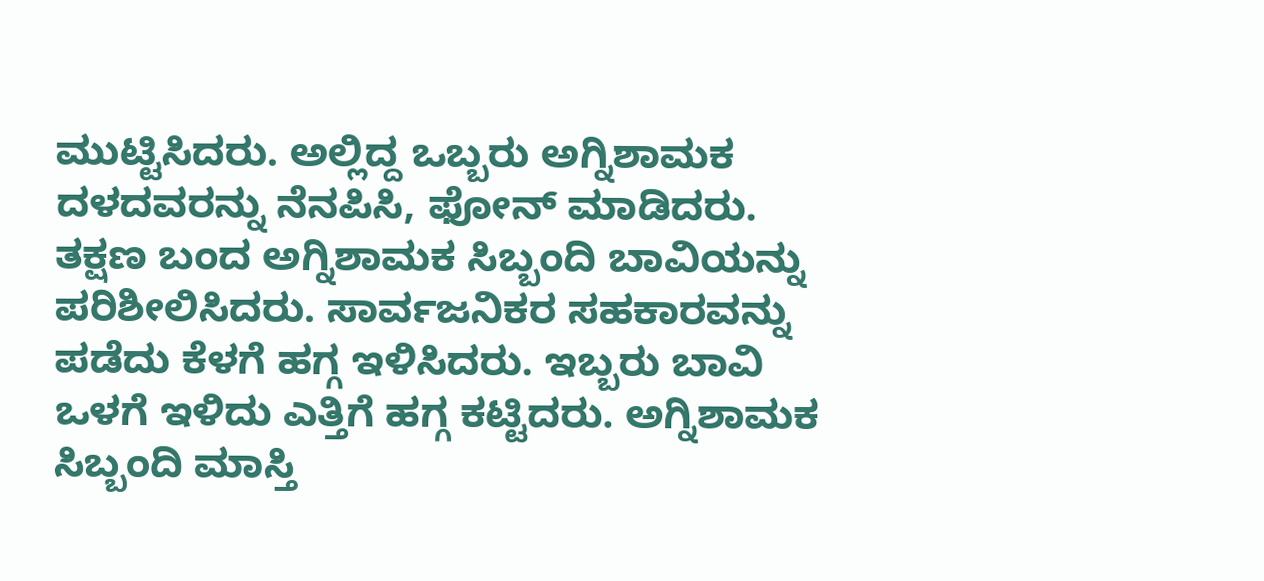ಮುಟ್ಟಿಸಿದರು. ಅಲ್ಲಿದ್ದ ಒಬ್ಬರು ಅಗ್ನಿಶಾಮಕ ದಳದವರನ್ನು ನೆನಪಿಸಿ, ಫೋನ್ ಮಾಡಿದರು.
ತಕ್ಷಣ ಬಂದ ಅಗ್ನಿಶಾಮಕ ಸಿಬ್ಬಂದಿ ಬಾವಿಯನ್ನು ಪರಿಶೀಲಿಸಿದರು. ಸಾರ್ವಜನಿಕರ ಸಹಕಾರವನ್ನು ಪಡೆದು ಕೆಳಗೆ ಹಗ್ಗ ಇಳಿಸಿದರು. ಇಬ್ಬರು ಬಾವಿ ಒಳಗೆ ಇಳಿದು ಎತ್ತಿಗೆ ಹಗ್ಗ ಕಟ್ಟಿದರು. ಅಗ್ನಿಶಾಮಕ ಸಿಬ್ಬಂದಿ ಮಾಸ್ತಿ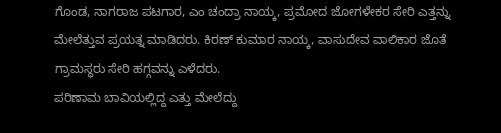ಗೊಂಡ, ನಾಗರಾಜ ಪಟಗಾರ, ಎಂ ಚಂದ್ರಾ ನಾಯ್ಕ, ಪ್ರಮೋದ ಜೋಗಳೇಕರ ಸೇರಿ ಎತ್ತನ್ನು ಮೇಲೆತ್ತುವ ಪ್ರಯತ್ನ ಮಾಡಿದರು. ಕಿರಣ್ ಕುಮಾರ ನಾಯ್ಕ, ವಾಸುದೇವ ವಾಲಿಕಾರ ಜೊತೆ ಗ್ರಾಮಸ್ಥರು ಸೇರಿ ಹಗ್ಗವನ್ನು ಎಳೆದರು.
ಪರಿಣಾಮ ಬಾವಿಯಲ್ಲಿದ್ದ ಎತ್ತು ಮೇಲೆದ್ದು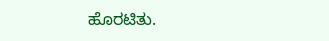ಹೊರಟಿತು.